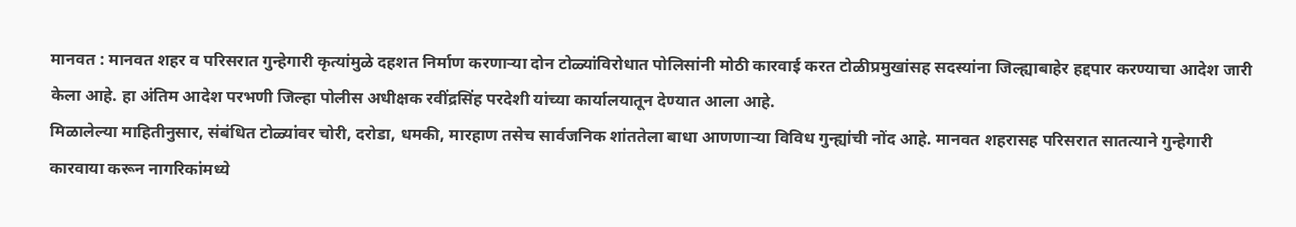मानवत : मानवत शहर व परिसरात गुन्हेगारी कृत्यांमुळे दहशत निर्माण करणाऱ्या दोन टोळ्यांविरोधात पोलिसांनी मोठी कारवाई करत टोळीप्रमुखांसह सदस्यांना जिल्ह्याबाहेर हद्दपार करण्याचा आदेश जारी केला आहे. हा अंतिम आदेश परभणी जिल्हा पोलीस अधीक्षक रवींद्रसिंह परदेशी यांच्या कार्यालयातून देण्यात आला आहे.
मिळालेल्या माहितीनुसार, संबंधित टोळ्यांवर चोरी, दरोडा, धमकी, मारहाण तसेच सार्वजनिक शांततेला बाधा आणणाऱ्या विविध गुन्ह्यांची नोंद आहे. मानवत शहरासह परिसरात सातत्याने गुन्हेगारी कारवाया करून नागरिकांमध्ये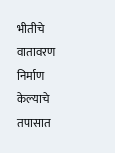भीतीचे वातावरण निर्माण केल्याचे तपासात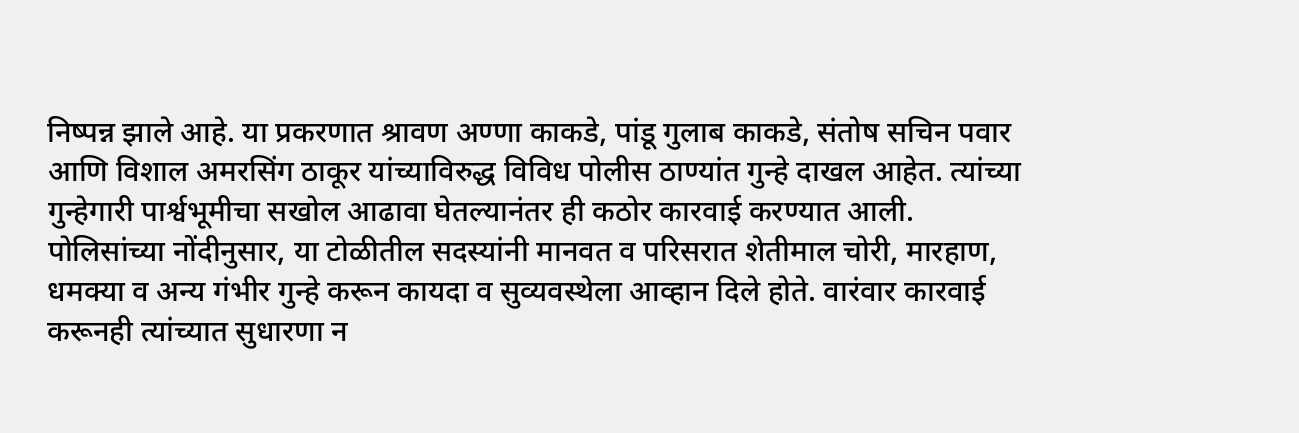निष्पन्न झाले आहे. या प्रकरणात श्रावण अण्णा काकडे, पांडू गुलाब काकडे, संतोष सचिन पवार आणि विशाल अमरसिंग ठाकूर यांच्याविरुद्ध विविध पोलीस ठाण्यांत गुन्हे दाखल आहेत. त्यांच्या गुन्हेगारी पार्श्वभूमीचा सखोल आढावा घेतल्यानंतर ही कठोर कारवाई करण्यात आली.
पोलिसांच्या नोंदीनुसार, या टोळीतील सदस्यांनी मानवत व परिसरात शेतीमाल चोरी, मारहाण, धमक्या व अन्य गंभीर गुन्हे करून कायदा व सुव्यवस्थेला आव्हान दिले होते. वारंवार कारवाई करूनही त्यांच्यात सुधारणा न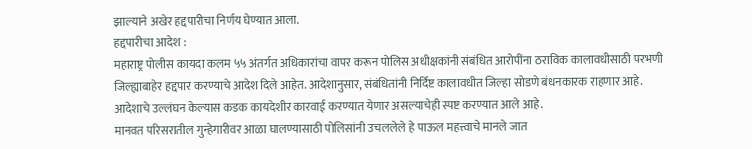झाल्याने अखेर हद्दपारीचा निर्णय घेण्यात आला.
हद्दपारीचा आदेश :
महाराष्ट्र पोलीस कायदा कलम ५५ अंतर्गत अधिकारांचा वापर करून पोलिस अधीक्षकांनी संबंधित आरोपींना ठराविक कालावधीसाठी परभणी जिल्ह्याबाहेर हद्दपार करण्याचे आदेश दिले आहेत. आदेशानुसार, संबंधितांनी निर्दिष्ट कालावधीत जिल्हा सोडणे बंधनकारक राहणार आहे. आदेशाचे उल्लंघन केल्यास कडक कायदेशीर कारवाई करण्यात येणार असल्याचेही स्पष्ट करण्यात आले आहे.
मानवत परिसरातील गुन्हेगारीवर आळा घालण्यासाठी पोलिसांनी उचललेले हे पाऊल महत्त्वाचे मानले जात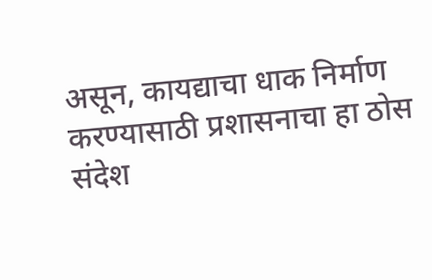असून, कायद्याचा धाक निर्माण करण्यासाठी प्रशासनाचा हा ठोस संदेश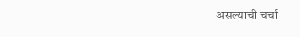असल्याची चर्चा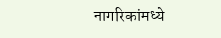नागरिकांमध्ये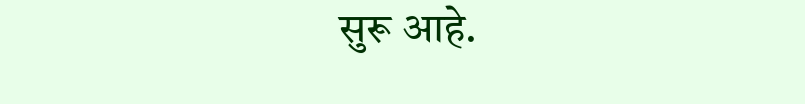सुरू आहे.